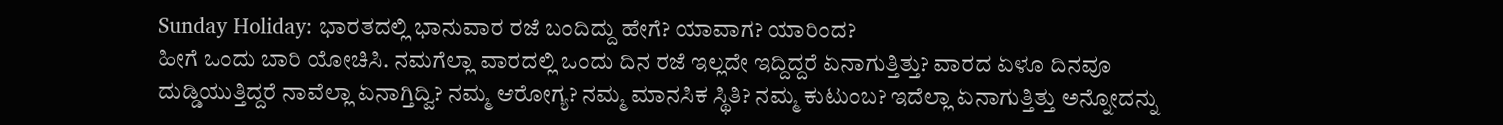Sunday Holiday: ಭಾರತದಲ್ಲಿ ಭಾನುವಾರ ರಜೆ ಬಂದಿದ್ದು ಹೇಗೆ? ಯಾವಾಗ? ಯಾರಿಂದ?
ಹೀಗೆ ಒಂದು ಬಾರಿ ಯೋಚಿಸಿ. ನಮಗೆಲ್ಲಾ ವಾರದಲ್ಲಿ ಒಂದು ದಿನ ರಜೆ ಇಲ್ಲದೇ ಇದ್ದಿದ್ದರೆ ಏನಾಗುತ್ತಿತ್ತು? ವಾರದ ಏಳೂ ದಿನವೂ ದುಡ್ಡಿಯುತ್ತಿದ್ದರೆ ನಾವೆಲ್ಲಾ ಏನಾಗ್ತಿದ್ವಿ? ನಮ್ಮ ಆರೋಗ್ಯ? ನಮ್ಮ ಮಾನಸಿಕ ಸ್ಥಿತಿ? ನಮ್ಮ ಕುಟುಂಬ? ಇದೆಲ್ಲಾ ಏನಾಗುತ್ತಿತ್ತು ಅನ್ನೋದನ್ನು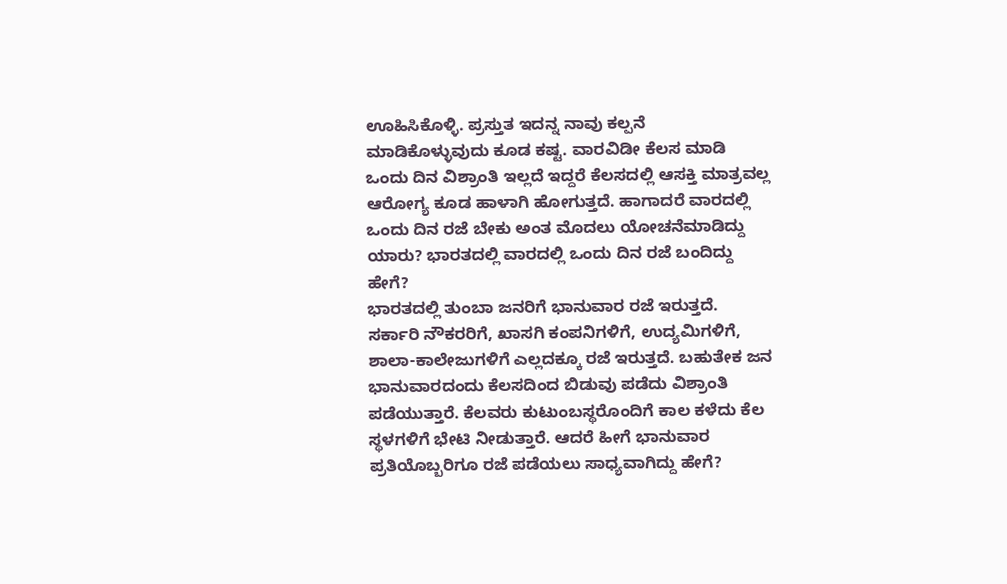ಊಹಿಸಿಕೊಳ್ಳಿ. ಪ್ರಸ್ತುತ ಇದನ್ನ ನಾವು ಕಲ್ಪನೆ ಮಾಡಿಕೊಳ್ಳುವುದು ಕೂಡ ಕಷ್ಟ. ವಾರವಿಡೀ ಕೆಲಸ ಮಾಡಿ ಒಂದು ದಿನ ವಿಶ್ರಾಂತಿ ಇಲ್ಲದೆ ಇದ್ದರೆ ಕೆಲಸದಲ್ಲಿ ಆಸಕ್ತಿ ಮಾತ್ರವಲ್ಲ ಆರೋಗ್ಯ ಕೂಡ ಹಾಳಾಗಿ ಹೋಗುತ್ತದೆ. ಹಾಗಾದರೆ ವಾರದಲ್ಲಿ ಒಂದು ದಿನ ರಜೆ ಬೇಕು ಅಂತ ಮೊದಲು ಯೋಚನೆಮಾಡಿದ್ದು ಯಾರು? ಭಾರತದಲ್ಲಿ ವಾರದಲ್ಲಿ ಒಂದು ದಿನ ರಜೆ ಬಂದಿದ್ದು ಹೇಗೆ?
ಭಾರತದಲ್ಲಿ ತುಂಬಾ ಜನರಿಗೆ ಭಾನುವಾರ ರಜೆ ಇರುತ್ತದೆ. ಸರ್ಕಾರಿ ನೌಕರರಿಗೆ, ಖಾಸಗಿ ಕಂಪನಿಗಳಿಗೆ, ಉದ್ಯಮಿಗಳಿಗೆ, ಶಾಲಾ-ಕಾಲೇಜುಗಳಿಗೆ ಎಲ್ಲದಕ್ಕೂ ರಜೆ ಇರುತ್ತದೆ. ಬಹುತೇಕ ಜನ ಭಾನುವಾರದಂದು ಕೆಲಸದಿಂದ ಬಿಡುವು ಪಡೆದು ವಿಶ್ರಾಂತಿ ಪಡೆಯುತ್ತಾರೆ. ಕೆಲವರು ಕುಟುಂಬಸ್ಥರೊಂದಿಗೆ ಕಾಲ ಕಳೆದು ಕೆಲ ಸ್ಥಳಗಳಿಗೆ ಭೇಟಿ ನೀಡುತ್ತಾರೆ. ಆದರೆ ಹೀಗೆ ಭಾನುವಾರ ಪ್ರತಿಯೊಬ್ಬರಿಗೂ ರಜೆ ಪಡೆಯಲು ಸಾಧ್ಯವಾಗಿದ್ದು ಹೇಗೆ?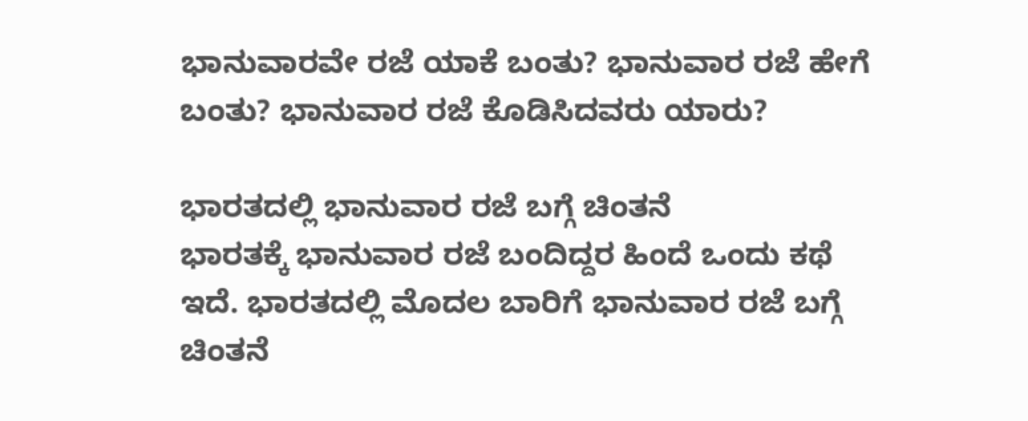ಭಾನುವಾರವೇ ರಜೆ ಯಾಕೆ ಬಂತು? ಭಾನುವಾರ ರಜೆ ಹೇಗೆ ಬಂತು? ಭಾನುವಾರ ರಜೆ ಕೊಡಿಸಿದವರು ಯಾರು?

ಭಾರತದಲ್ಲಿ ಭಾನುವಾರ ರಜೆ ಬಗ್ಗೆ ಚಿಂತನೆ
ಭಾರತಕ್ಕೆ ಭಾನುವಾರ ರಜೆ ಬಂದಿದ್ದರ ಹಿಂದೆ ಒಂದು ಕಥೆ ಇದೆ. ಭಾರತದಲ್ಲಿ ಮೊದಲ ಬಾರಿಗೆ ಭಾನುವಾರ ರಜೆ ಬಗ್ಗೆ ಚಿಂತನೆ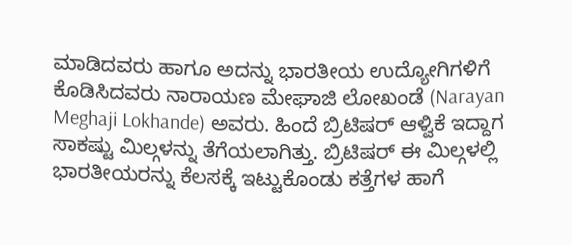ಮಾಡಿದವರು ಹಾಗೂ ಅದನ್ನು ಭಾರತೀಯ ಉದ್ಯೋಗಿಗಳಿಗೆ ಕೊಡಿಸಿದವರು ನಾರಾಯಣ ಮೇಘಾಜಿ ಲೋಖಂಡೆ (Narayan Meghaji Lokhande) ಅವರು. ಹಿಂದೆ ಬ್ರಿಟಿಷರ್ ಆಳ್ವಿಕೆ ಇದ್ದಾಗ ಸಾಕಷ್ಟು ಮಿಲ್ಗಳನ್ನು ತೆಗೆಯಲಾಗಿತ್ತು. ಬ್ರಿಟಿಷರ್ ಈ ಮಿಲ್ಗಳಲ್ಲಿ ಭಾರತೀಯರನ್ನು ಕೆಲಸಕ್ಕೆ ಇಟ್ಟುಕೊಂಡು ಕತ್ತೆಗಳ ಹಾಗೆ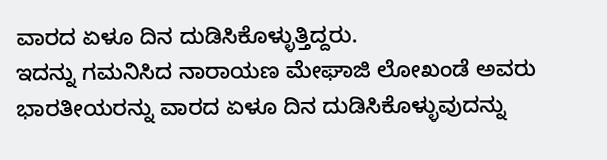ವಾರದ ಏಳೂ ದಿನ ದುಡಿಸಿಕೊಳ್ಳುತ್ತಿದ್ದರು.
ಇದನ್ನು ಗಮನಿಸಿದ ನಾರಾಯಣ ಮೇಘಾಜಿ ಲೋಖಂಡೆ ಅವರು ಭಾರತೀಯರನ್ನು ವಾರದ ಏಳೂ ದಿನ ದುಡಿಸಿಕೊಳ್ಳುವುದನ್ನು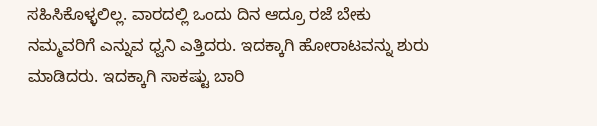ಸಹಿಸಿಕೊಳ್ಳಲಿಲ್ಲ. ವಾರದಲ್ಲಿ ಒಂದು ದಿನ ಆದ್ರೂ ರಜೆ ಬೇಕು ನಮ್ಮವರಿಗೆ ಎನ್ನುವ ಧ್ವನಿ ಎತ್ತಿದರು. ಇದಕ್ಕಾಗಿ ಹೋರಾಟವನ್ನು ಶುರು ಮಾಡಿದರು. ಇದಕ್ಕಾಗಿ ಸಾಕಷ್ಟು ಬಾರಿ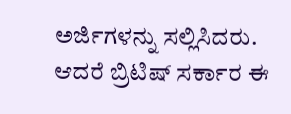ಅರ್ಜಿಗಳನ್ನು ಸಲ್ಲಿಸಿದರು. ಆದರೆ ಬ್ರಿಟಿಷ್ ಸರ್ಕಾರ ಈ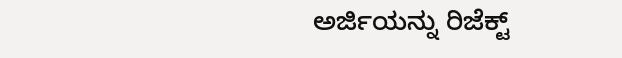ಅರ್ಜಿಯನ್ನು ರಿಜೆಕ್ಟ್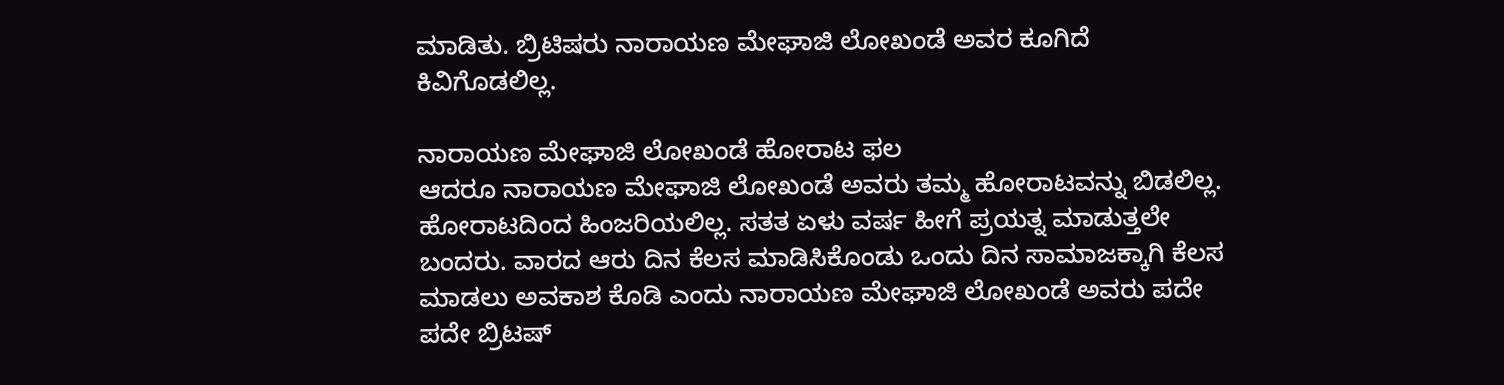ಮಾಡಿತು. ಬ್ರಿಟಿಷರು ನಾರಾಯಣ ಮೇಘಾಜಿ ಲೋಖಂಡೆ ಅವರ ಕೂಗಿದೆ ಕಿವಿಗೊಡಲಿಲ್ಲ.

ನಾರಾಯಣ ಮೇಘಾಜಿ ಲೋಖಂಡೆ ಹೋರಾಟ ಫಲ
ಆದರೂ ನಾರಾಯಣ ಮೇಘಾಜಿ ಲೋಖಂಡೆ ಅವರು ತಮ್ಮ ಹೋರಾಟವನ್ನು ಬಿಡಲಿಲ್ಲ. ಹೋರಾಟದಿಂದ ಹಿಂಜರಿಯಲಿಲ್ಲ. ಸತತ ಏಳು ವರ್ಷ ಹೀಗೆ ಪ್ರಯತ್ನ ಮಾಡುತ್ತಲೇ ಬಂದರು. ವಾರದ ಆರು ದಿನ ಕೆಲಸ ಮಾಡಿಸಿಕೊಂಡು ಒಂದು ದಿನ ಸಾಮಾಜಕ್ಕಾಗಿ ಕೆಲಸ ಮಾಡಲು ಅವಕಾಶ ಕೊಡಿ ಎಂದು ನಾರಾಯಣ ಮೇಘಾಜಿ ಲೋಖಂಡೆ ಅವರು ಪದೇ ಪದೇ ಬ್ರಿಟಷ್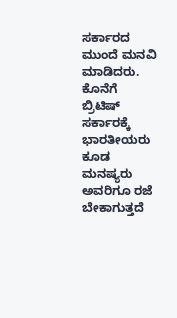ಸರ್ಕಾರದ ಮುಂದೆ ಮನವಿ ಮಾಡಿದರು.
ಕೊನೆಗೆ ಬ್ರಿಟಿಷ್ ಸರ್ಕಾರಕ್ಕೆ ಭಾರತೀಯರು ಕೂಡ ಮನಷ್ಯರು ಅವರಿಗೂ ರಜೆ ಬೇಕಾಗುತ್ತದೆ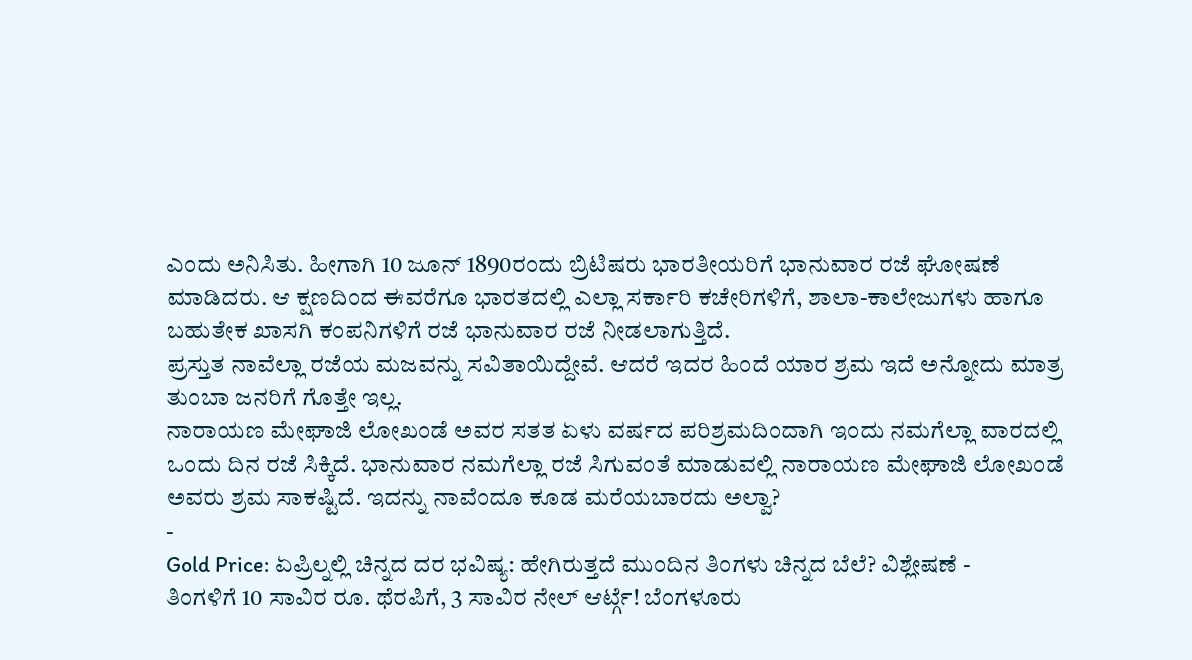ಎಂದು ಅನಿಸಿತು. ಹೀಗಾಗಿ 10 ಜೂನ್ 1890ರಂದು ಬ್ರಿಟಿಷರು ಭಾರತೀಯರಿಗೆ ಭಾನುವಾರ ರಜೆ ಘೋಷಣೆ ಮಾಡಿದರು. ಆ ಕ್ಷಣದಿಂದ ಈವರೆಗೂ ಭಾರತದಲ್ಲಿ ಎಲ್ಲಾ ಸರ್ಕಾರಿ ಕಚೇರಿಗಳಿಗೆ, ಶಾಲಾ-ಕಾಲೇಜುಗಳು ಹಾಗೂ ಬಹುತೇಕ ಖಾಸಗಿ ಕಂಪನಿಗಳಿಗೆ ರಜೆ ಭಾನುವಾರ ರಜೆ ನೀಡಲಾಗುತ್ತಿದೆ.
ಪ್ರಸ್ತುತ ನಾವೆಲ್ಲಾ ರಜೆಯ ಮಜವನ್ನು ಸವಿತಾಯಿದ್ದೇವೆ. ಆದರೆ ಇದರ ಹಿಂದೆ ಯಾರ ಶ್ರಮ ಇದೆ ಅನ್ನೋದು ಮಾತ್ರ ತುಂಬಾ ಜನರಿಗೆ ಗೊತ್ತೇ ಇಲ್ಲ.
ನಾರಾಯಣ ಮೇಘಾಜಿ ಲೋಖಂಡೆ ಅವರ ಸತತ ಏಳು ವರ್ಷದ ಪರಿಶ್ರಮದಿಂದಾಗಿ ಇಂದು ನಮಗೆಲ್ಲಾ ವಾರದಲ್ಲಿ ಒಂದು ದಿನ ರಜೆ ಸಿಕ್ಕಿದೆ. ಭಾನುವಾರ ನಮಗೆಲ್ಲಾ ರಜೆ ಸಿಗುವಂತೆ ಮಾಡುವಲ್ಲಿ ನಾರಾಯಣ ಮೇಘಾಜಿ ಲೋಖಂಡೆ ಅವರು ಶ್ರಮ ಸಾಕಷ್ಟಿದೆ. ಇದನ್ನು ನಾವೆಂದೂ ಕೂಡ ಮರೆಯಬಾರದು ಅಲ್ವಾ?
-
Gold Price: ಏಪ್ರಿಲ್ನಲ್ಲಿ ಚಿನ್ನದ ದರ ಭವಿಷ್ಯ: ಹೇಗಿರುತ್ತದೆ ಮುಂದಿನ ತಿಂಗಳು ಚಿನ್ನದ ಬೆಲೆ? ವಿಶ್ಲೇಷಣೆ -
ತಿಂಗಳಿಗೆ 10 ಸಾವಿರ ರೂ. ಥೆರಪಿಗೆ, 3 ಸಾವಿರ ನೇಲ್ ಆರ್ಟ್ಗೆ! ಬೆಂಗಳೂರು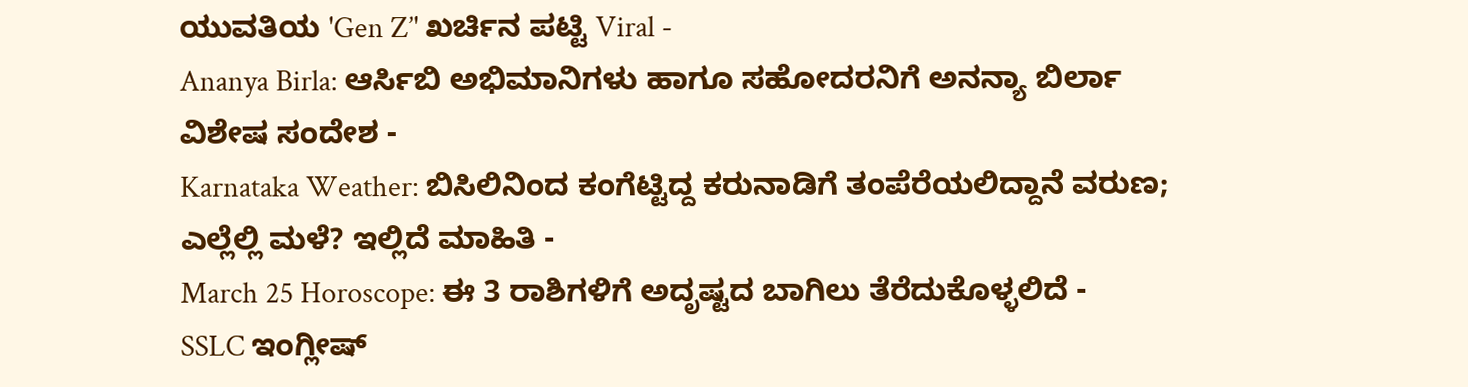ಯುವತಿಯ 'Gen Z’' ಖರ್ಚಿನ ಪಟ್ಟಿ Viral -
Ananya Birla: ಆರ್ಸಿಬಿ ಅಭಿಮಾನಿಗಳು ಹಾಗೂ ಸಹೋದರನಿಗೆ ಅನನ್ಯಾ ಬಿರ್ಲಾ ವಿಶೇಷ ಸಂದೇಶ -
Karnataka Weather: ಬಿಸಿಲಿನಿಂದ ಕಂಗೆಟ್ಟಿದ್ದ ಕರುನಾಡಿಗೆ ತಂಪೆರೆಯಲಿದ್ದಾನೆ ವರುಣ; ಎಲ್ಲೆಲ್ಲಿ ಮಳೆ? ಇಲ್ಲಿದೆ ಮಾಹಿತಿ -
March 25 Horoscope: ಈ 3 ರಾಶಿಗಳಿಗೆ ಅದೃಷ್ಟದ ಬಾಗಿಲು ತೆರೆದುಕೊಳ್ಳಲಿದೆ -
SSLC ಇಂಗ್ಲೀಷ್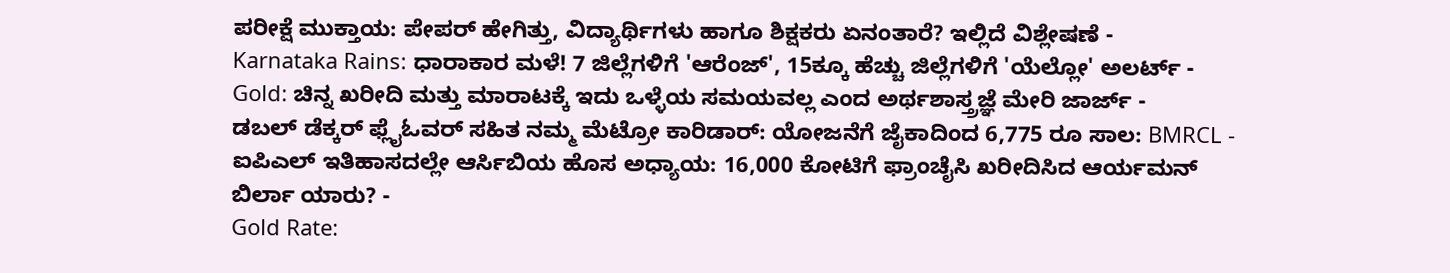ಪರೀಕ್ಷೆ ಮುಕ್ತಾಯ: ಪೇಪರ್ ಹೇಗಿತ್ತು, ವಿದ್ಯಾರ್ಥಿಗಳು ಹಾಗೂ ಶಿಕ್ಷಕರು ಏನಂತಾರೆ? ಇಲ್ಲಿದೆ ವಿಶ್ಲೇಷಣೆ -
Karnataka Rains: ಧಾರಾಕಾರ ಮಳೆ! 7 ಜಿಲ್ಲೆಗಳಿಗೆ 'ಆರೆಂಜ್', 15ಕ್ಕೂ ಹೆಚ್ಚು ಜಿಲ್ಲೆಗಳಿಗೆ 'ಯೆಲ್ಲೋ' ಅಲರ್ಟ್ -
Gold: ಚಿನ್ನ ಖರೀದಿ ಮತ್ತು ಮಾರಾಟಕ್ಕೆ ಇದು ಒಳ್ಳೆಯ ಸಮಯವಲ್ಲ ಎಂದ ಅರ್ಥಶಾಸ್ತ್ರಜ್ಞೆ ಮೇರಿ ಜಾರ್ಜ್ -
ಡಬಲ್ ಡೆಕ್ಕರ್ ಫ್ಲೈಓವರ್ ಸಹಿತ ನಮ್ಮ ಮೆಟ್ರೋ ಕಾರಿಡಾರ್: ಯೋಜನೆಗೆ ಜೈಕಾದಿಂದ 6,775 ರೂ ಸಾಲ: BMRCL -
ಐಪಿಎಲ್ ಇತಿಹಾಸದಲ್ಲೇ ಆರ್ಸಿಬಿಯ ಹೊಸ ಅಧ್ಯಾಯ: 16,000 ಕೋಟಿಗೆ ಫ್ರಾಂಚೈಸಿ ಖರೀದಿಸಿದ ಆರ್ಯಮನ್ ಬಿರ್ಲಾ ಯಾರು? -
Gold Rate: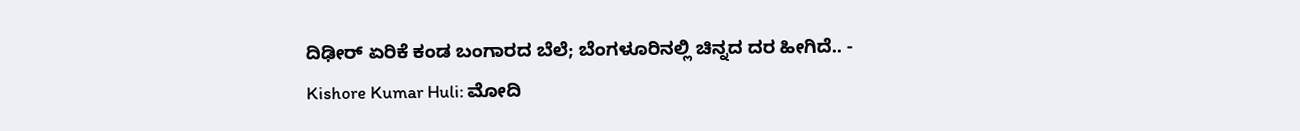ದಿಢೀರ್ ಏರಿಕೆ ಕಂಡ ಬಂಗಾರದ ಬೆಲೆ; ಬೆಂಗಳೂರಿನಲ್ಲಿ ಚಿನ್ನದ ದರ ಹೀಗಿದೆ.. -
Kishore Kumar Huli: ಮೋದಿ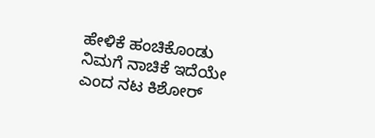ಹೇಳಿಕೆ ಹಂಚಿಕೊಂಡು ನಿಮಗೆ ನಾಚಿಕೆ ಇದೆಯೇ ಎಂದ ನಟ ಕಿಶೋರ್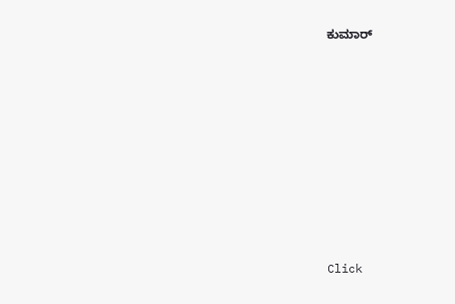ಕುಮಾರ್












Click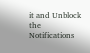it and Unblock the Notifications